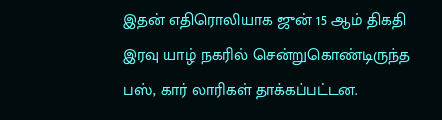இதன் எதிரொலியாக ஜுன் 15 ஆம் திகதி இரவு யாழ் நகரில் சென்றுகொண்டிருந்த பஸ், கார் லாரிகள் தாக்கப்பட்டன.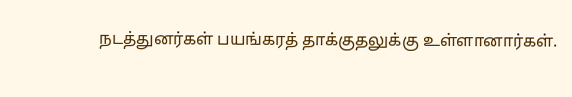நடத்துனர்கள் பயங்கரத் தாக்குதலுக்கு உள்ளானார்கள்.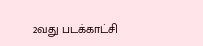2வது படக்காட்சி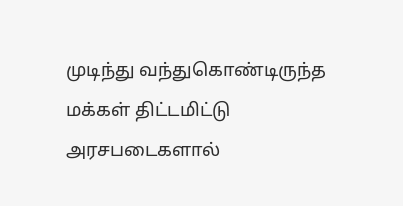முடிந்து வந்துகொண்டிருந்த மக்கள் திட்டமிட்டு அரசபடைகளால்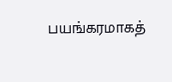பயங்கரமாகத்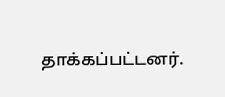தாக்கப்பட்டனர்.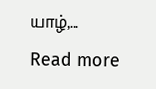யாழ்,...
Read more